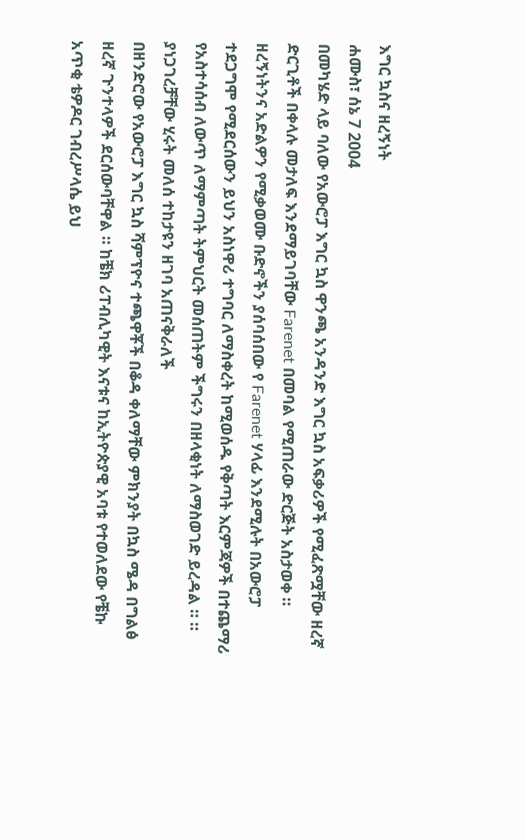እግር ኳስና ዘረኝነት
ሐሙስ፣ ሰኔ 7 2004
በመካሄድ ላይ ባለው የአውሮፓ እግር ኳስ ዋንጫ አንዳንድ እግር ኳስ አፍቃሪዎች የሚፈጽሟቸው ዘረኛ ድርጊቶች በቀላሉ መታለፍ እንደማይገባቸው Farenet በመባል የሚጠራው ድርጅት አስታወቀ ። ዘረኝነትንና አድልዎን የሚቃወሙ ቡድኖችን ያሰባሰበው የ Farenet ሃላፊ እንደሚሉት በአውሮፓ ተደጋግሞ የሚደርሰውን ይህን አስነዋሪ ተግባር ለማስቀረት ከሚወሰዱ የቅጣት እርምጃዎች በተጨማሪ የአስተሳሰብ ለውጥ ለማምጣት ትምህርት መሰጠትም ችግሩን በዘላቂነት ለማስወገድ ይረዳል ። ። ያነጋገረቻቸው ሂሩት መለሰ ተከታዩን ዘገባ አጠናቅራለች
በዘንድሮው የአውሮፓ እግር ኳስ ሻምፕዮና ተጫዋቾች በቆዳ ቀለማቸው ምክንያት በኳስ ሜዳ በግልፅ ዘረኛ ጉንተላዎች ደርሰውባቸዋል ። ከቼክ ሪፐብሊካዊት እናቱና ከኢትዮጵያዊ አባቱ የተወለደው የቼኩ አጥቂ ቴዎዶር ገብረሥላሴ ይህ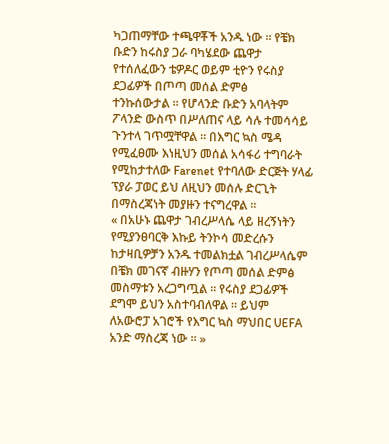ካጋጠማቸው ተጫዋቾች አንዱ ነው ። የቼክ ቡድን ከሩስያ ጋራ ባካሄደው ጨዋታ የተሰለፈውን ቴዎዶር ወይም ቲዮን የሩስያ ደጋፊዎች በጦጣ መሰል ድምፅ
ተንኩሰውታል ። የሆላንድ ቡድን አባላትም ፖላንድ ውስጥ በሥለጠና ላይ ሳሉ ተመሳሳይ ጉንተላ ገጥሟቸዋል ። በእግር ኳስ ሜዳ የሚፈፀሙ እነዚህን መሰል አሳፋሪ ተግባራት የሚከታተለው Farenet የተባለው ድርጅት ሃላፊ ፕያራ ፓወር ይህ ለዚህን መሰሉ ድርጊት በማስረጃነት መያዙን ተናግረዋል ።
« በአሁኑ ጨዋታ ገብረሥላሴ ላይ ዘረኝነትን የሚያንፀባርቅ እኩይ ትንኮሳ መድረሱን ከታዛቢዎቻን አንዱ ተመልክቷል ገብረሥላሴም በቼክ መገናኛ ብዙሃን የጦጣ መሰል ድምፅ መስማቱን አረጋግጧል ። የሩስያ ደጋፊዎች ደግሞ ይህን አስተባብለዋል ። ይህም ለአውሮፓ አገሮች የእግር ኳስ ማህበር UEFA አንድ ማስረጃ ነው ። »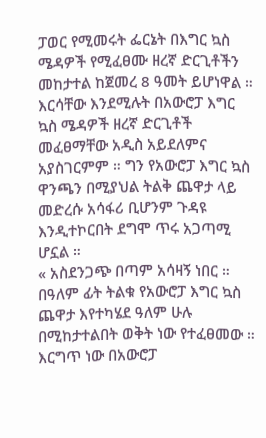ፓወር የሚመሩት ፌርኔት በእግር ኳስ ሜዳዎች የሚፈፀሙ ዘረኛ ድርጊቶችን መከታተል ከጀመረ 8 ዓመት ይሆነዋል ። እርሳቸው እንደሚሉት በአውሮፓ እግር ኳስ ሜዳዎች ዘረኛ ድርጊቶች መፈፀማቸው አዲስ አይደለምና አያስገርምም ። ግን የአውሮፓ እግር ኳስ ዋንጫን በሚያህል ትልቅ ጨዋታ ላይ መድረሱ አሳፋሪ ቢሆንም ጉዳዩ እንዲተኮርበት ደግሞ ጥሩ አጋጣሚ ሆኗል ።
« አስደንጋጭ በጣም አሳዛኝ ነበር ። በዓለም ፊት ትልቁ የአውሮፓ እግር ኳስ ጨዋታ እየተካሄደ ዓለም ሁሉ በሚከታተልበት ወቅት ነው የተፈፀመው ። እርግጥ ነው በአውሮፓ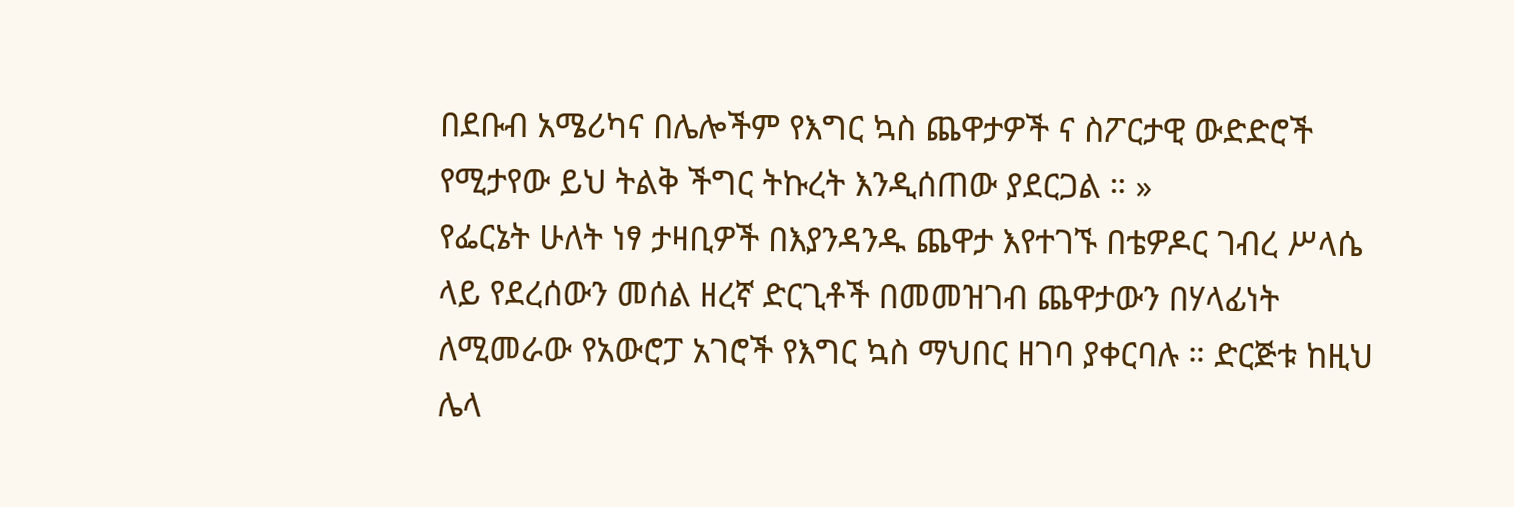በደቡብ አሜሪካና በሌሎችም የእግር ኳስ ጨዋታዎች ና ስፖርታዊ ውድድሮች የሚታየው ይህ ትልቅ ችግር ትኩረት እንዲሰጠው ያደርጋል ። »
የፌርኔት ሁለት ነፃ ታዛቢዎች በእያንዳንዱ ጨዋታ እየተገኙ በቴዎዶር ገብረ ሥላሴ ላይ የደረሰውን መሰል ዘረኛ ድርጊቶች በመመዝገብ ጨዋታውን በሃላፊነት ለሚመራው የአውሮፓ አገሮች የእግር ኳስ ማህበር ዘገባ ያቀርባሉ ። ድርጅቱ ከዚህ ሌላ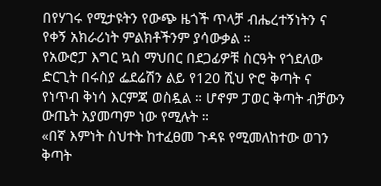በየሃገሩ የሚታዩትን የውጭ ዜጎች ጥላቻ ብሔረተኝነትን ና የቀኝ አክራሪነት ምልክቶችንም ያሳውቃል ።
የአውሮፓ እግር ኳስ ማህበር በደጋፊዎቹ ስርዓት የጎደለው ድርጊት በሩስያ ፌደሬሽን ልይ የ120 ሺህ ዮሮ ቅጣት ና የነጥብ ቅነሳ እርምጃ ወስዷል ። ሆኖም ፓወር ቅጣት ብቻውን ውጤት አያመጣም ነው የሚሉት ።
«በኛ እምነት ስህተት ከተፈፀመ ጉዳዩ የሚመለከተው ወገን ቅጣት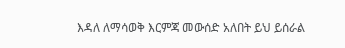እዳለ ለማሳወቅ እርምጃ መውሰድ አለበት ይህ ይሰራል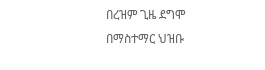በረዝም ጊዜ ደግሞ በማስተማር ህዝቡ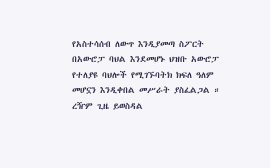የአስተሳሰብ ለውጥ እንዲያመጣ ስፖርት በአውሮፓ ባህል እንደመሆኑ ህዝቡ አውሮፓ የተለያዩ ባህሎች የሚገኙባትክ ክፍለ ዓለም መሆኗን እንዲቀበል መሥራት ያስፈልጋል ። ረዥም ጊዜ ይወስዳል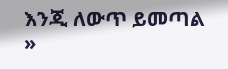እንጂ ለውጥ ይመጣል »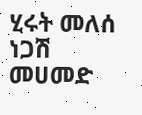ሂሩት መለሰ
ነጋሽ መሀመድ